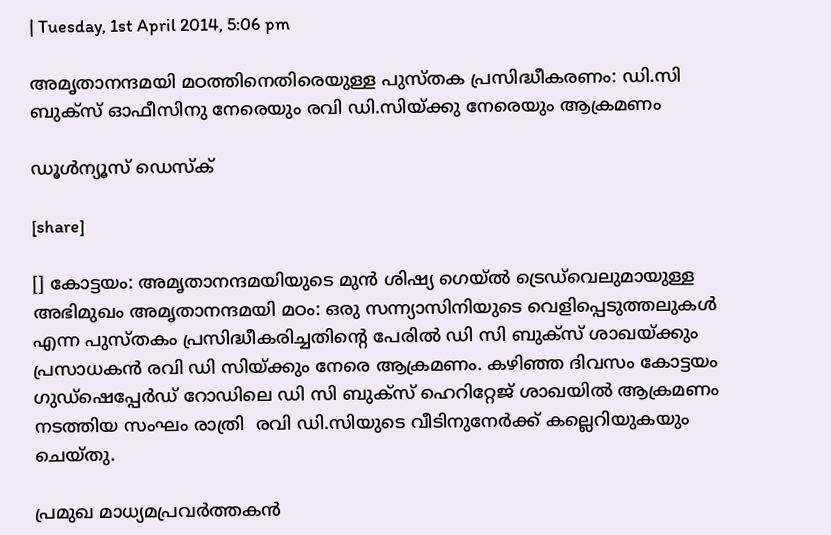| Tuesday, 1st April 2014, 5:06 pm

അമൃതാനന്ദമയി മഠത്തിനെതിരെയുള്ള പുസ്തക പ്രസിദ്ധീകരണം: ഡി.സി ബുക്‌സ് ഓഫീസിനു നേരെയും രവി ഡി.സിയ്ക്കു നേരെയും ആക്രമണം

ഡൂള്‍ന്യൂസ് ഡെസ്‌ക്

[share]

[] കോട്ടയം: അമൃതാനന്ദമയിയുടെ മുന്‍ ശിഷ്യ ഗെയ്ല്‍ ട്രെഡ്‌വെലുമായുള്ള അഭിമുഖം അമൃതാനന്ദമയി മഠം: ഒരു സന്ന്യാസിനിയുടെ വെളിപ്പെടുത്തലുകള്‍ എന്ന പുസ്തകം പ്രസിദ്ധീകരിച്ചതിന്റെ പേരില്‍ ഡി സി ബുക്‌സ് ശാഖയ്ക്കും പ്രസാധകന്‍ രവി ഡി സിയ്ക്കും നേരെ ആക്രമണം. കഴിഞ്ഞ ദിവസം കോട്ടയം ഗുഡ്‌ഷെപ്പേര്‍ഡ് റോഡിലെ ഡി സി ബുക്‌സ് ഹെറിറ്റേജ് ശാഖയില്‍ ആക്രമണം നടത്തിയ സംഘം രാത്രി  രവി ഡി.സിയുടെ വീടിനുനേര്‍ക്ക് കല്ലെറിയുകയും ചെയ്തു.

പ്രമുഖ മാധ്യമപ്രവര്‍ത്തകന്‍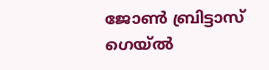ജോണ്‍ ബ്രിട്ടാസ് ഗെയ്ല്‍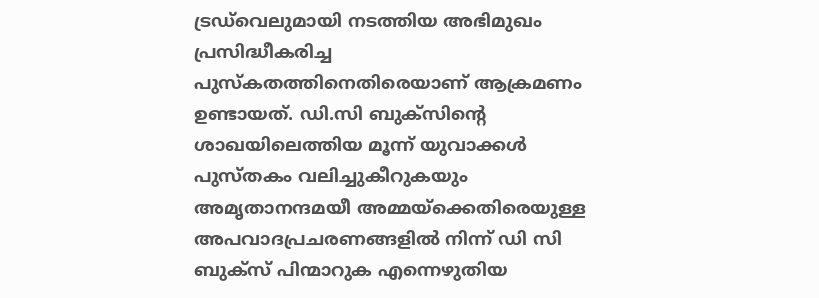ട്രഡ്‌വെലുമായി നടത്തിയ അഭിമുഖം പ്രസിദ്ധീകരിച്ച പുസ്‌കതത്തിനെതിരെയാണ് ആക്രമണം ഉണ്ടായത്. ഡി.സി ബുക്‌സിന്റെ ശാഖയിലെത്തിയ മൂന്ന് യുവാക്കള്‍ പുസ്തകം വലിച്ചുകീറുകയും അമൃതാനന്ദമയീ അമ്മയ്‌ക്കെതിരെയുള്ള അപവാദപ്രചരണങ്ങളില്‍ നിന്ന് ഡി സി ബുക്‌സ് പിന്മാറുക എന്നെഴുതിയ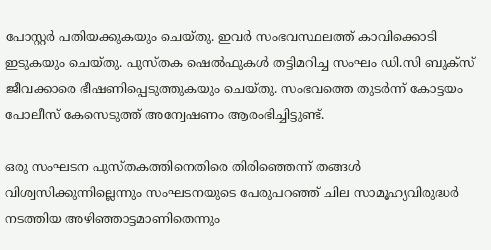പോസ്റ്റര്‍ പതിയക്കുകയും ചെയ്തു. ഇവര്‍ സംഭവസ്ഥലത്ത് കാവിക്കൊടി ഇടുകയും ചെയ്തു. പുസ്തക ഷെല്‍ഫുകള്‍ തട്ടിമറിച്ച സംഘം ഡി.സി ബുക്‌സ് ജീവക്കാരെ ഭീഷണിപ്പെടുത്തുകയും ചെയ്തു. സംഭവത്തെ തുടര്‍ന്ന് കോട്ടയം പോലീസ് കേസെടുത്ത് അന്വേഷണം ആരംഭിച്ചിട്ടുണ്ട്.

ഒരു സംഘടന പുസ്തകത്തിനെതിരെ തിരിഞ്ഞെന്ന് തങ്ങള്‍ വിശ്വസിക്കുന്നില്ലെന്നും സംഘടനയുടെ പേരുപറഞ്ഞ് ചില സാമൂഹ്യവിരുദ്ധര്‍ നടത്തിയ അഴിഞ്ഞാട്ടമാണിതെന്നും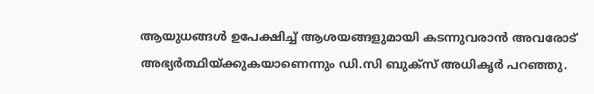ആയുധങ്ങള്‍ ഉപേക്ഷിച്ച് ആശയങ്ങളുമായി കടന്നുവരാന്‍ അവരോട് അഭ്യര്‍ത്ഥിയ്ക്കുകയാണെന്നും ഡി.സി ബുക്‌സ് അധികൃര്‍ പറഞ്ഞു.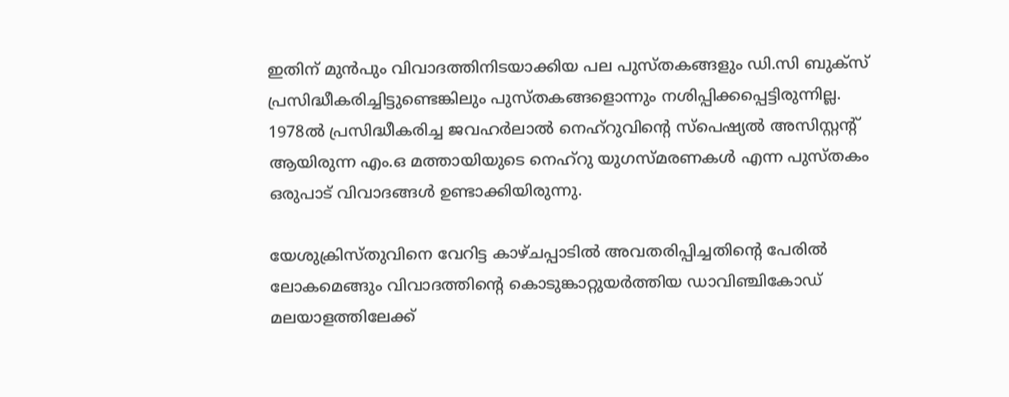ഇതിന് മുന്‍പും വിവാദത്തിനിടയാക്കിയ പല പുസ്തകങ്ങളും ഡി.സി ബുക്‌സ് പ്രസിദ്ധീകരിച്ചിട്ടുണ്ടെങ്കിലും പുസ്തകങ്ങളൊന്നും നശിപ്പിക്കപ്പെട്ടിരുന്നില്ല. 1978ല്‍ പ്രസിദ്ധീകരിച്ച ജവഹര്‍ലാല്‍ നെഹ്‌റുവിന്റെ സ്‌പെഷ്യല്‍ അസിസ്റ്റന്റ് ആയിരുന്ന എം.ഒ മത്തായിയുടെ നെഹ്‌റു യുഗസ്മരണകള്‍ എന്ന പുസ്തകം ഒരുപാട് വിവാദങ്ങള്‍ ഉണ്ടാക്കിയിരുന്നു.

യേശുക്രിസ്തുവിനെ വേറിട്ട കാഴ്ചപ്പാടില്‍ അവതരിപ്പിച്ചതിന്റെ പേരില്‍ ലോകമെങ്ങും വിവാദത്തിന്റെ കൊടുങ്കാറ്റുയര്‍ത്തിയ ഡാവിഞ്ചികോഡ് മലയാളത്തിലേക്ക്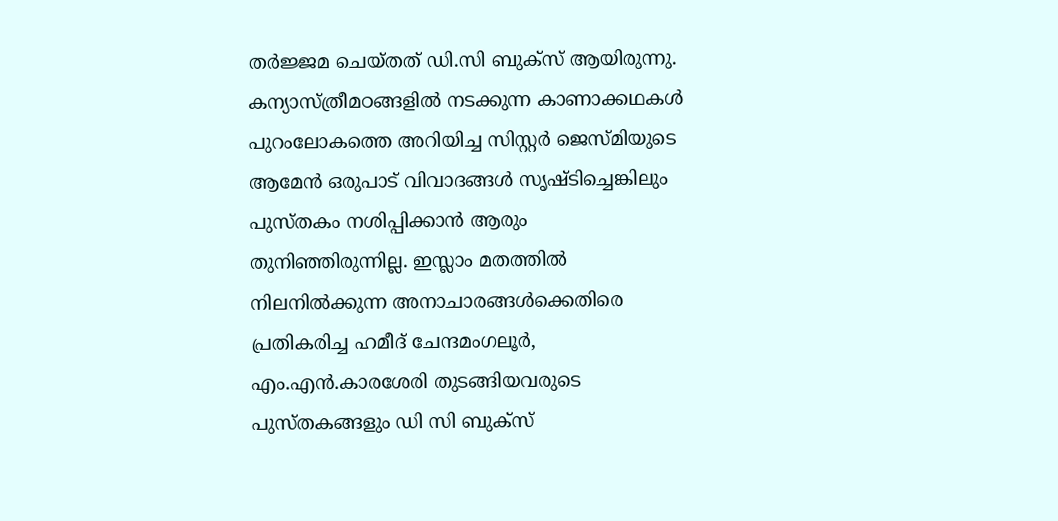തര്‍ജ്ജമ ചെയ്തത് ഡി.സി ബുക്‌സ് ആയിരുന്നു. കന്യാസ്ത്രീമഠങ്ങളില്‍ നടക്കുന്ന കാണാക്കഥകള്‍ പുറംലോകത്തെ അറിയിച്ച സിസ്റ്റര്‍ ജെസ്മിയുടെ ആമേന്‍ ഒരുപാട് വിവാദങ്ങള്‍ സൃഷ്ടിച്ചെങ്കിലും പുസ്തകം നശിപ്പിക്കാന്‍ ആരും തുനിഞ്ഞിരുന്നില്ല. ഇസ്ലാം മതത്തില്‍ നിലനില്‍ക്കുന്ന അനാചാരങ്ങള്‍ക്കെതിരെ പ്രതികരിച്ച ഹമീദ് ചേന്ദമംഗലൂര്‍, എം.എന്‍.കാരശേരി തുടങ്ങിയവരുടെ പുസ്തകങ്ങളും ഡി സി ബുക്‌സ്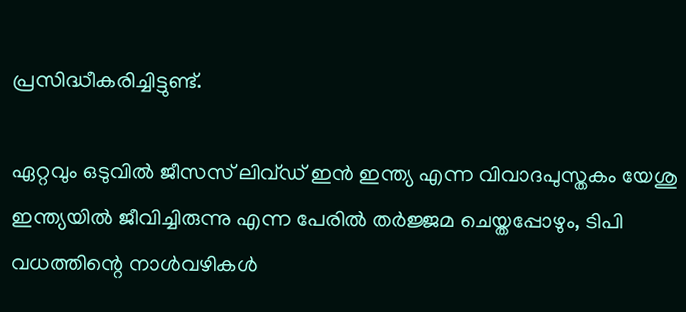പ്രസിദ്ധീകരിച്ചിട്ടുണ്ട്.

ഏറ്റവും ഒടുവില്‍ ജീസസ് ലിവ്ഡ് ഇന്‍ ഇന്ത്യ എന്ന വിവാദപുസ്തകം യേശു ഇന്ത്യയില്‍ ജീവിച്ചിരുന്നു എന്ന പേരില്‍ തര്‍ജ്ജമ ചെയ്തപ്പോഴും, ടിപി വധത്തിന്റെ നാള്‍വഴികള്‍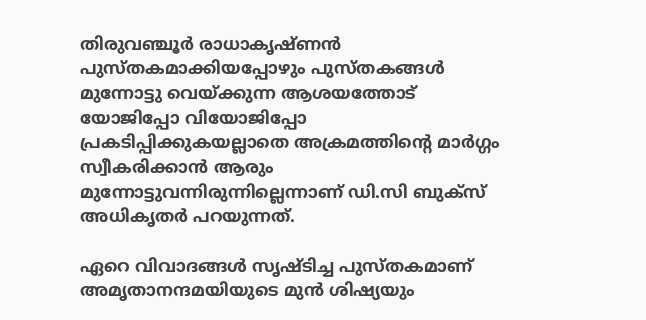തിരുവഞ്ചൂര്‍ രാധാകൃഷ്ണന്‍ പുസ്തകമാക്കിയപ്പോഴും പുസ്തകങ്ങള്‍ മുന്നോട്ടു വെയ്ക്കുന്ന ആശയത്തോട് യോജിപ്പോ വിയോജിപ്പോ പ്രകടിപ്പിക്കുകയല്ലാതെ അക്രമത്തിന്റെ മാര്‍ഗ്ഗം സ്വീകരിക്കാന്‍ ആരും മുന്നോട്ടുവന്നിരുന്നില്ലെന്നാണ് ഡി.സി ബുക്‌സ് അധികൃതര്‍ പറയുന്നത്.

ഏറെ വിവാദങ്ങള്‍ സൃഷ്ടിച്ച പുസ്തകമാണ് അമൃതാനന്ദമയിയുടെ മുന്‍ ശിഷ്യയും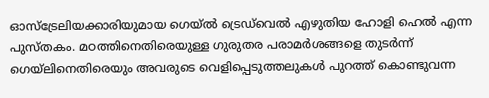ഓസ്‌ട്രേലിയക്കാരിയുമായ ഗെയ്ല്‍ ട്രെഡ്‌വെല്‍ എഴുതിയ ഹോളി ഹെല്‍ എന്ന പുസ്തകം. മഠത്തിനെതിരെയുള്ള ഗുരുതര പരാമര്‍ശങ്ങളെ തുടര്‍ന്ന് ഗെയ്‌ലിനെതിരെയും അവരുടെ വെളിപ്പെടുത്തലുകള്‍ പുറത്ത് കൊണ്ടുവന്ന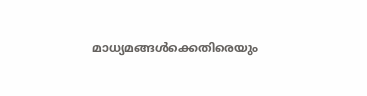മാധ്യമങ്ങള്‍ക്കെതിരെയും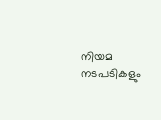നിയമ നടപടികളും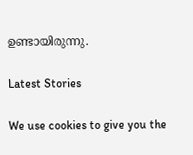ഉണ്ടായിരുന്നു.

Latest Stories

We use cookies to give you the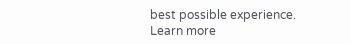best possible experience. Learn more